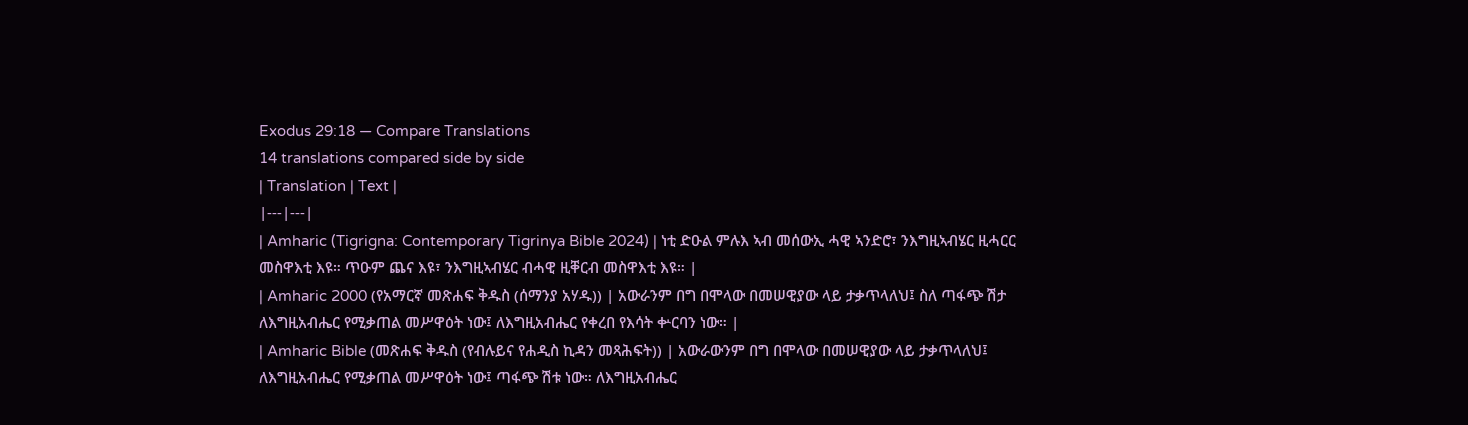Exodus 29:18 — Compare Translations
14 translations compared side by side
| Translation | Text |
|---|---|
| Amharic (Tigrigna: Contemporary Tigrinya Bible 2024) | ነቲ ድዑል ምሉእ ኣብ መሰውኢ ሓዊ ኣንድሮ፣ ንእግዚኣብሄር ዚሓርር መስዋእቲ እዩ። ጥዑም ጨና እዩ፣ ንእግዚኣብሄር ብሓዊ ዚቐርብ መስዋእቲ እዩ። |
| Amharic 2000 (የአማርኛ መጽሐፍ ቅዱስ (ሰማንያ አሃዱ)) | አውራንም በግ በሞላው በመሠዊያው ላይ ታቃጥላለህ፤ ስለ ጣፋጭ ሽታ ለእግዚአብሔር የሚቃጠል መሥዋዕት ነው፤ ለእግዚአብሔር የቀረበ የእሳት ቍርባን ነው። |
| Amharic Bible (መጽሐፍ ቅዱስ (የብሉይና የሐዲስ ኪዳን መጻሕፍት)) | አውራውንም በግ በሞላው በመሠዊያው ላይ ታቃጥላለህ፤ ለእግዚአብሔር የሚቃጠል መሥዋዕት ነው፤ ጣፋጭ ሽቱ ነው። ለእግዚአብሔር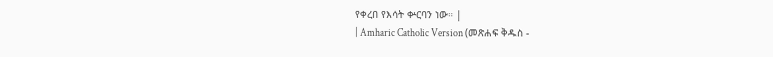የቀረበ የእሳት ቍርባን ነው። |
| Amharic Catholic Version (መጽሐፍ ቅዱስ -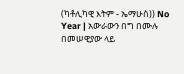(ካቶሊካዊ እትም - ኤማሁስ)) No Year | አውራውን በግ በሙሉ በመሠዊያው ላይ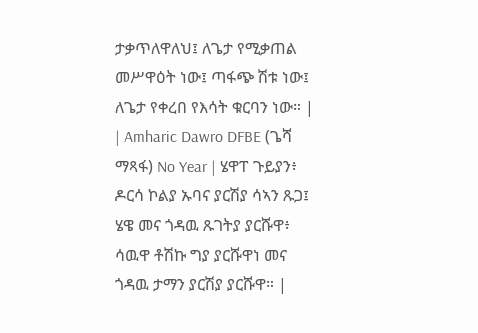ታቃጥለዋለህ፤ ለጌታ የሚቃጠል መሥዋዕት ነው፤ ጣፋጭ ሽቱ ነው፤ ለጌታ የቀረበ የእሳት ቁርባን ነው። |
| Amharic Dawro DFBE (ጌሻ ማጻፋ) No Year | ሄዋፐ ጉይያን፥ ዶርሳ ኮልያ ኡባና ያርሽያ ሳኣን ጹጋ፤ ሄዌ መና ጎዳዉ ጹገትያ ያርሹዋ፥ ሳዉዋ ቶሽኩ ግያ ያርሹዋነ መና ጎዳዉ ታማን ያርሽያ ያርሹዋ። |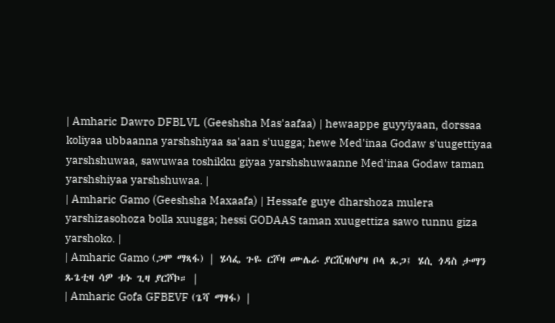| Amharic Dawro DFBLVL (Geeshsha Mas'aafaa) | hewaappe guyyiyaan, dorssaa koliyaa ubbaanna yarshshiyaa sa'aan s'uugga; hewe Med'inaa Godaw s'uugettiyaa yarshshuwaa, sawuwaa toshikku giyaa yarshshuwaanne Med'inaa Godaw taman yarshshiyaa yarshshuwaa. |
| Amharic Gamo (Geeshsha Maxaafa) | Hessafe guye dharshoza mulera yarshizasohoza bolla xuugga; hessi GODAAS taman xuugettiza sawo tunnu giza yarshoko. |
| Amharic Gamo (ጋሞ ማጻፋ) | ሄሳፌ ጉዬ ርሾዛ ሙሌራ ያርሺዛሶሆዛ ቦላ ጹጋ፤ ሄሲ ጎዳስ ታማን ጹጌቲዛ ሳዎ ቱኑ ጊዛ ያርሾኮ። |
| Amharic Gofa GFBEVF (ጌሻ ማፃፋ) |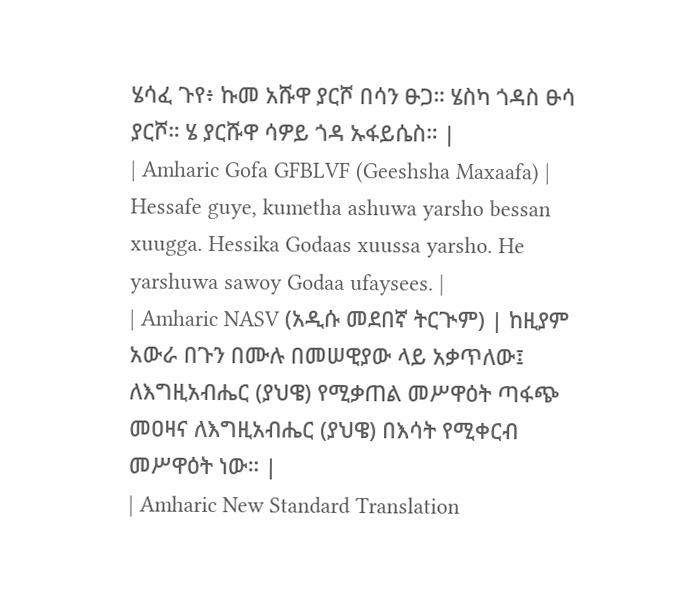ሄሳፈ ጉየ፥ ኩመ አሹዋ ያርሾ በሳን ፁጋ። ሄስካ ጎዳስ ፁሳ ያርሾ። ሄ ያርሹዋ ሳዎይ ጎዳ ኡፋይሴስ። |
| Amharic Gofa GFBLVF (Geeshsha Maxaafa) | Hessafe guye, kumetha ashuwa yarsho bessan xuugga. Hessika Godaas xuussa yarsho. He yarshuwa sawoy Godaa ufaysees. |
| Amharic NASV (አዲሱ መደበኛ ትርጒም) | ከዚያም አውራ በጉን በሙሉ በመሠዊያው ላይ አቃጥለው፤ ለእግዚአብሔር (ያህዌ) የሚቃጠል መሥዋዕት ጣፋጭ መዐዛና ለእግዚአብሔር (ያህዌ) በእሳት የሚቀርብ መሥዋዕት ነው። |
| Amharic New Standard Translation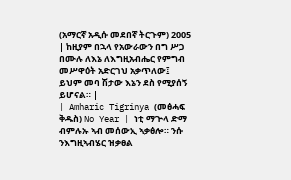(አማርኛ አዲሱ መደበኛ ትርጉም) 2005 | ከዚያም በኋላ የአውራውን በግ ሥጋ በሙሉ ለእኔ ለእግዚአብሔር የምግብ መሥዋዕት አድርገህ አቃጥለው፤ ይህም መባ ሽታው እኔን ደስ የሚያሰኝ ይሆናል። |
| Amharic Tigrinya (መፅሓፍ ቅዱስ) No Year | ነቲ ማጕላ ድማ ብምሉኡ ኣብ መሰውኢ ኣቃፅሎ። ንሱ ንእግዚኣብሄር ዝቃፀል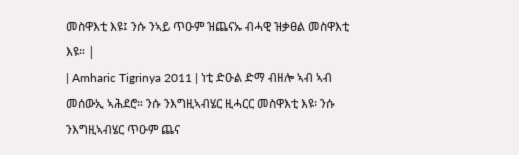መስዋእቲ እዩ፤ ንሱ ንኣይ ጥዑም ዝጨናኡ ብሓዊ ዝቃፀል መስዋእቲ እዩ። |
| Amharic Tigrinya 2011 | ነቲ ድዑል ድማ ብዘሎ ኣብ ኣብ መሰውኢ ኣሕደሮ። ንሱ ንእግዚኣብሄር ዚሓርር መስዋእቲ እዩ፡ ንሱ ንእግዚኣብሄር ጥዑም ጨና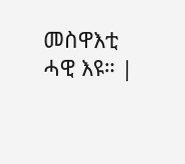መስዋእቲ ሓዊ እዩ። |